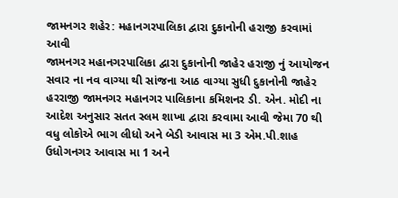જામનગર શહેર: મહાનગરપાલિકા દ્વારા દુકાનોની હરાજી કરવામાં આવી
જામનગર મહાનગરપાલિકા દ્વારા દુકાનોની જાહેર હરાજી નું આયોજન સવાર ના નવ વાગ્યા થી સાંજના આઠ વાગ્યા સુધી દુકાનોની જાહેર હરરાજી જામનગર મહાનગર પાલિકાના કમિશનર ડી. એન. મોદી ના આદેશ અનુસાર સતત સ્લમ શાખા દ્વારા કરવામા આવી જેમા 70 થી વધુ લોકોએ ભાગ લીધો અને બેડી આવાસ મા 3 એમ.પી.શાહ ઉધોગનગર આવાસ મા 1 અને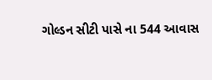ગોલ્ડન સીટી પાસે ના 544 આવાસ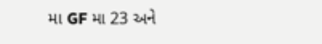મા GF મા 23 અને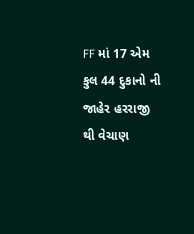FF માં 17 એમ કુલ 44 દુકાનો ની જાહેર હરરાજી થી વેચાણ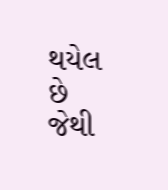થયેલ છે જેથી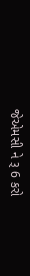જેએમસી ને રૂ 6 કરો